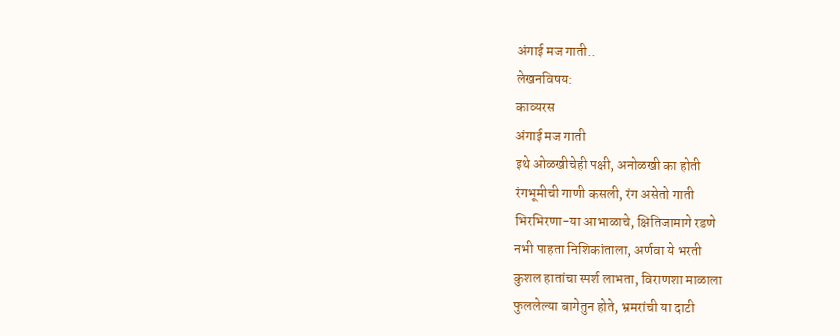अंगाई मज गाती..
लेखनविषय:
काव्यरस
अंगाई मज गाती
इथे ओळखीचेही पक्षी, अनोळखी का होती
रंगभूमीची गाणी कसली, रंग असेतो गाती
भिरभिरणा-या आभाळाचे, क्षितिजामागे रडणे
नभी पाहता निशिकांताला, अर्णवा ये भरती
कुशल हातांचा स्पर्श लाभता, विराणशा माळाला
फुललेल्या बागेतुन होते, भ्रमरांची या दाटी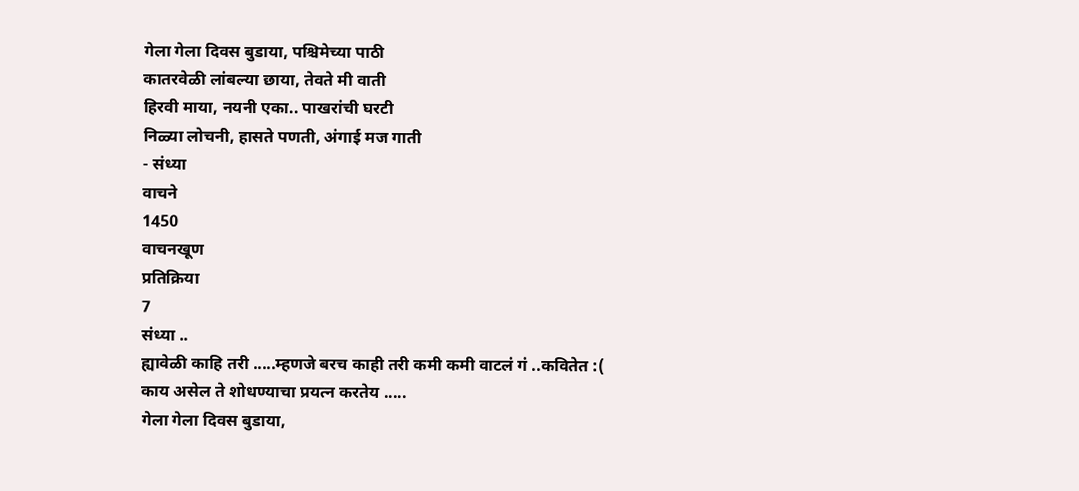गेला गेला दिवस बुडाया, पश्चिमेच्या पाठी
कातरवेळी लांबल्या छाया, तेवते मी वाती
हिरवी माया, नयनी एका.. पाखरांची घरटी
निळ्या लोचनी, हासते पणती, अंगाई मज गाती
- संध्या
वाचने
1450
वाचनखूण
प्रतिक्रिया
7
संध्या ..
ह्यावेळी काहि तरी .....म्हणजे बरच काही तरी कमी कमी वाटलं गं ..कवितेत :(
काय असेल ते शोधण्याचा प्रयत्न करतेय .....
गेला गेला दिवस बुडाया,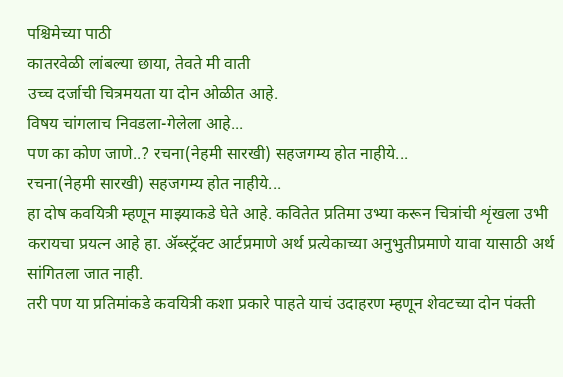पश्चिमेच्या पाठी
कातरवेळी लांबल्या छाया, तेवते मी वाती
उच्च दर्जाची चित्रमयता या दोन ओळीत आहे.
विषय चांगलाच निवडला-गेलेला आहे...
पण का कोण जाणे..? रचना(नेहमी सारखी) सहजगम्य होत नाहीये...
रचना(नेहमी सारखी) सहजगम्य होत नाहीये...
हा दोष कवयित्री म्हणून माझ्याकडे घेते आहे. कवितेत प्रतिमा उभ्या करून चित्रांची शृंखला उभी करायचा प्रयत्न आहे हा. ॲब्स्ट्रॅक्ट आर्टप्रमाणे अर्थ प्रत्येकाच्या अनुभुतीप्रमाणे यावा यासाठी अर्थ सांगितला जात नाही.
तरी पण या प्रतिमांकडे कवयित्री कशा प्रकारे पाहते याचं उदाहरण म्हणून शेवटच्या दोन पंक्ती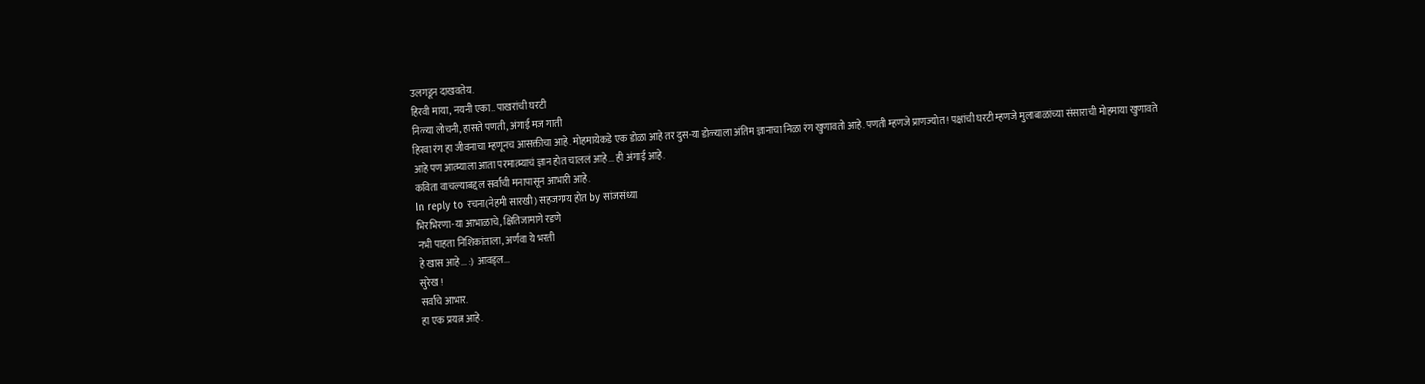उलगडून दाखवतेय.
हिरवी माया, नयनी एका.. पाखरांची घरटी
निळ्या लोचनी, हासते पणती, अंगाई मज गाती
हिरवा रंग हा जीवनाचा म्हणूनच आसक्तीचा आहे. मोहमायेकडे एक डोळा आहे तर दुस-या डोळ्याला अंतिम ज्ञानाचा निळा रंग खुणावतो आहे. पणती म्हणजे प्राणज्योत ! पक्षांची घरटी म्हणजे मुलाबाळांच्या संसाराची मोहमाया खुणावते आहे पण आत्म्याला आता परमात्म्याचं ज्ञान होत चाललं आहे... ही अंगाई आहे.
कविता वाचल्याबद्दल सर्वांची मनापासून आभारी आहे.
In reply to रचना(नेहमी सारखी) सहजगम्य होत by सांजसंध्या
भिरभिरणा-या आभाळाचे, क्षितिजामागे रडणे
नभी पाहता निशिकांताला, अर्णवा ये भरती
हे खास आहे... :) आवड्ल...
सुरेख !
सर्वांचे आभार.
हा एक प्रयत्न आहे.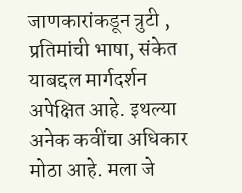जाणकारांकडून त्रुटी , प्रतिमांची भाषा, संकेत याबद्दल मार्गदर्शन अपेक्षित आहे. इथल्या अनेक कवींचा अधिकार मोठा आहे. मला जे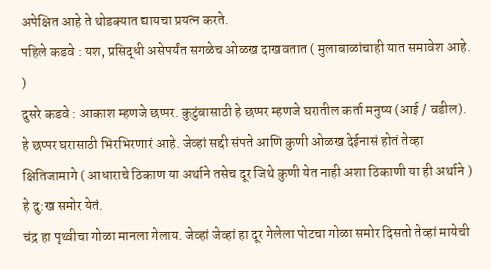अपेक्षित आहे ते थोडक्यात द्यायचा प्रयत्न करते.
पहिले कडवे : यश, प्रसिद्धी असेपर्यंत सगळेच ओळख दाखवतात ( मुलाबाळांचाही यात समावेश आहे. )
दुसरे कडवे : आकाश म्हणजे छप्पर. कुटुंबासाठी हे छप्पर म्हणजे घरातील कर्ता मनुष्य (आई / वडील). हे छप्पर घरासाठी भिरभिरणारं आहे. जेव्हां सद्दी संपते आणि कुणी ओळख देईनासं होतं तेव्हा क्षितिजामागे ( आधाराचे ठिकाण या अर्थाने तसेच दूर जिथे कुणी येत नाही अशा ठिकाणी या ही अर्थाने ) हे दु:ख समोर येतं.
चंद्र हा पृथ्वीचा गोळा मानला गेलाय. जेव्हां जेव्हां हा दूर गेलेला पोटचा गोळा समोर दिसतो तेव्हां मायेची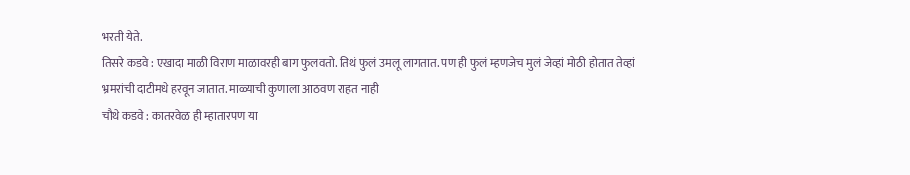भरती येते.
तिसरे कडवे : एखादा माळी विराण माळावरही बाग फुलवतो. तिथं फुलं उमलू लागतात. पण ही फुलं म्हणजेच मुलं जेव्हां मोठी होतात तेव्हां भ्रमरांची दाटीमधे हरवून जातात. माळ्याची कुणाला आठवण राहत नाही
चौथे कडवे : कातरवेळ ही म्हातारपण या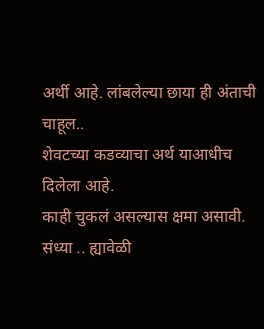अर्थी आहे. लांबलेल्या छाया ही अंताची चाहूल..
शेवटच्या कडव्याचा अर्थ याआधीच दिलेला आहे.
काही चुकलं असल्यास क्षमा असावी.
संध्या .. ह्यावेळी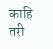काहि तरी